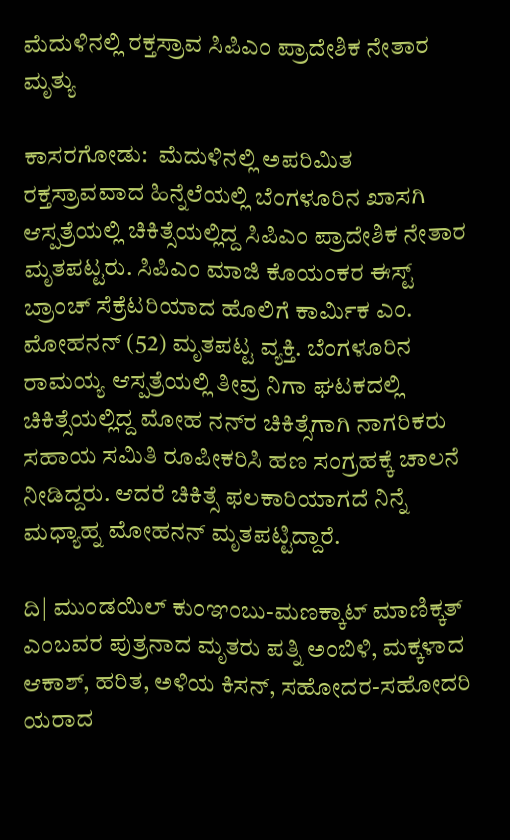ಮೆದುಳಿನಲ್ಲಿ ರಕ್ತಸ್ರಾವ ಸಿಪಿಎಂ ಪ್ರಾದೇಶಿಕ ನೇತಾರ ಮೃತ್ಯು

ಕಾಸರಗೋಡು:  ಮೆದುಳಿನಲ್ಲಿ ಅಪರಿಮಿತ ರಕ್ತಸ್ರಾವವಾದ ಹಿನ್ನೆಲೆಯಲ್ಲಿ ಬೆಂಗಳೂರಿನ ಖಾಸಗಿ ಆಸ್ಪತ್ರೆಯಲ್ಲಿ ಚಿಕಿತ್ಸೆಯಲ್ಲಿದ್ದ ಸಿಪಿಎಂ ಪ್ರಾದೇಶಿಕ ನೇತಾರ ಮೃತಪಟ್ಟರು. ಸಿಪಿಎಂ ಮಾಜಿ ಕೊಯಂಕರ ಈಸ್ಟ್ ಬ್ರಾಂಚ್ ಸೆಕ್ರೆಟರಿಯಾದ ಹೊಲಿಗೆ ಕಾರ್ಮಿಕ ಎಂ. ಮೋಹನನ್ (52) ಮೃತಪಟ್ಟ ವ್ಯಕ್ತಿ. ಬೆಂಗಳೂರಿನ ರಾಮಯ್ಯ ಆಸ್ಪತ್ರೆಯಲ್ಲಿ ತೀವ್ರ ನಿಗಾ ಘಟಕದಲ್ಲಿ ಚಿಕಿತ್ಸೆಯಲ್ಲಿದ್ದ ಮೋಹ ನನ್‌ರ ಚಿಕಿತ್ಸೆಗಾಗಿ ನಾಗರಿಕರು ಸಹಾಯ ಸಮಿತಿ ರೂಪೀಕರಿಸಿ ಹಣ ಸಂಗ್ರಹಕ್ಕೆ ಚಾಲನೆ ನೀಡಿದ್ದರು. ಆದರೆ ಚಿಕಿತ್ಸೆ ಫಲಕಾರಿಯಾಗದೆ ನಿನ್ನೆ ಮಧ್ಯಾಹ್ನ ಮೋಹನನ್ ಮೃತಪಟ್ಟಿದ್ದಾರೆ.

ದಿ| ಮುಂಡಯಿಲ್ ಕುಂಞಂಬು-ಮಣಕ್ಕಾಟ್ ಮಾಣಿಕ್ಕತ್ ಎಂಬವರ ಪುತ್ರನಾದ ಮೃತರು ಪತ್ನಿ ಅಂಬಿಳಿ, ಮಕ್ಕಳಾದ ಆಕಾಶ್, ಹರಿತ, ಅಳಿಯ ಕಿಸನ್, ಸಹೋದರ-ಸಹೋದರಿ ಯರಾದ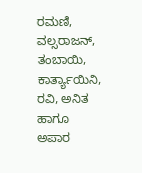ರಮಣಿ, ವಲ್ಸರಾಜನ್, ತಂಬಾಯಿ, ಕಾರ್ತ್ಯಾಯಿನಿ, ರವಿ, ಅನಿತ ಹಾಗೂ ಅಪಾರ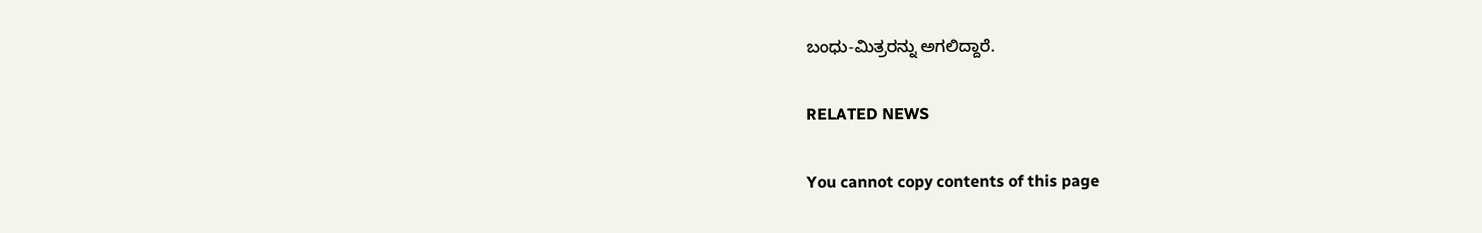ಬಂಧು-ಮಿತ್ರರನ್ನು ಅಗಲಿದ್ದಾರೆ.

RELATED NEWS

You cannot copy contents of this page